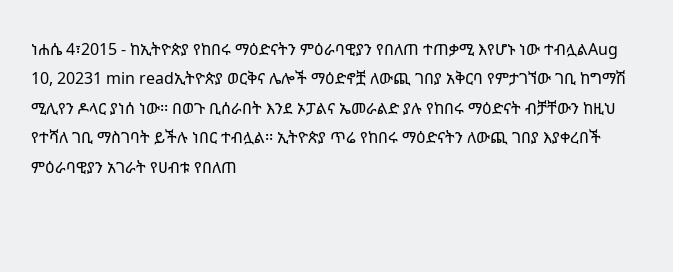ነሐሴ 4፣2015 - ከኢትዮጵያ የከበሩ ማዕድናትን ምዕራባዊያን የበለጠ ተጠቃሚ እየሆኑ ነው ተብሏልAug 10, 20231 min readኢትዮጵያ ወርቅና ሌሎች ማዕድኖቿ ለውጪ ገበያ አቅርባ የምታገኘው ገቢ ከግማሽ ሚሊየን ዶላር ያነሰ ነው፡፡ በወጉ ቢሰራበት እንደ ኦፓልና ኤመራልድ ያሉ የከበሩ ማዕድናት ብቻቸውን ከዚህ የተሻለ ገቢ ማስገባት ይችሉ ነበር ተብሏል፡፡ ኢትዮጵያ ጥሬ የከበሩ ማዕድናትን ለውጪ ገበያ እያቀረበች ምዕራባዊያን አገራት የሀብቱ የበለጠ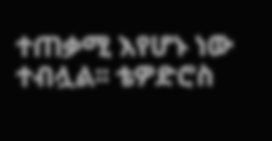ተጠቃሚ እየሆኑ ነው ተብሏል፡፡ ቴዎድሮስ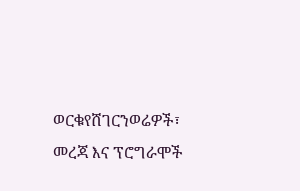ወርቁየሸገርንወሬዎች፣ መረጃ እና ፕሮግራሞች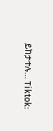ይከታተሉ… Tiktok: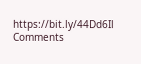https://bit.ly/44Dd6Il
Comments